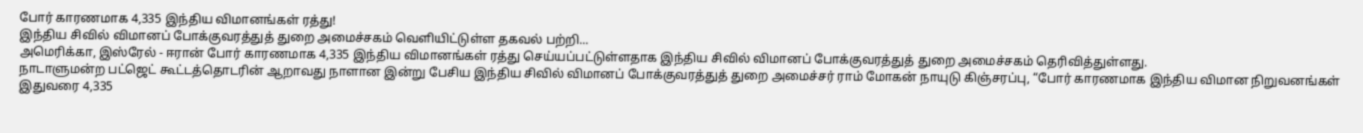போர் காரணமாக 4,335 இந்திய விமானங்கள் ரத்து!
இந்திய சிவில் விமானப் போக்குவரத்துத் துறை அமைச்சகம் வெளியிட்டுள்ள தகவல் பற்றி...
அமெரிக்கா, இஸ்ரேல் - ஈரான் போர் காரணமாக 4,335 இந்திய விமானங்கள் ரத்து செய்யப்பட்டுள்ளதாக இந்திய சிவில் விமானப் போக்குவரத்துத் துறை அமைச்சகம் தெரிவித்துள்ளது.
நாடாளுமன்ற பட்ஜெட் கூட்டத்தொடரின் ஆறாவது நாளான இன்று பேசிய இந்திய சிவில் விமானப் போக்குவரத்துத் துறை அமைச்சர் ராம் மோகன் நாயுடு கிஞ்சரப்பு, “போர் காரணமாக இந்திய விமான நிறுவனங்கள் இதுவரை 4,335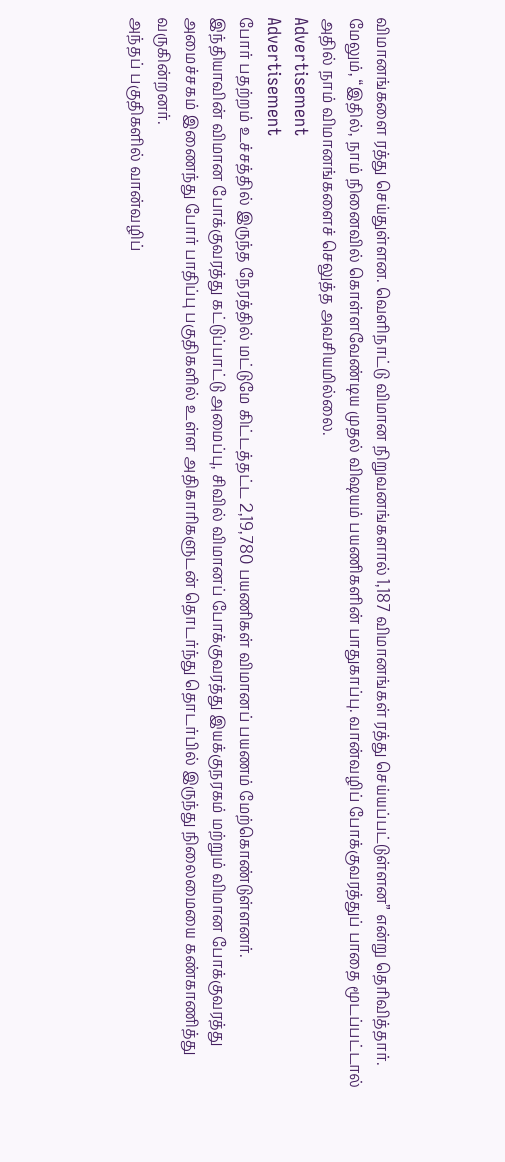விமானங்களை ரத்து செய்துள்ளன. வெளிநாட்டு விமான நிறுவனங்களால் 1,187 விமானங்கள் ரத்து செய்யப்பட்டுள்ளன” என்று தெரிவித்தார்.
மேலும், “இதில், நாம் நினைவில் கொள்ளவேண்டிய முதல் விஷயம் பயணிகளின் பாதுகாப்பு. வான்வழிப் போக்குவரத்துப் பாதை மூடப்பட்டால் அதில் நாம் விமானங்களைச் செலுத்த அவசியமில்லை.
Advertisement
Advertisement
போர் பதற்றம் உச்சத்தில் இருந்த நேரத்தில் மட்டுமே கிட்டத்தட்ட 2,19,780 பயணிகள் விமானப் பயணம் மேற்கொண்டுள்ளனர்.
இந்தியாவின் விமான போக்குவரத்து கட்டுப்பாட்டு அமைப்பு, சிவில் விமானப் போக்குவரத்து இயக்குநரகம் மற்றும் விமான போக்குவரத்து அமைச்சகம் இணைந்து போர் பாதிப்பு பகுதிகளில் உள்ள அதிகாரிகளுடன் தொடர்ந்து தொடர்பில் இருந்து நிலைமையை கண்காணித்து வருகின்றனர்.
அந்தப் பகுதிகளில் வான்வழிப்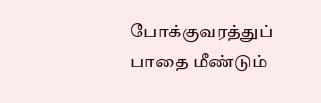போக்குவரத்துப் பாதை மீண்டும்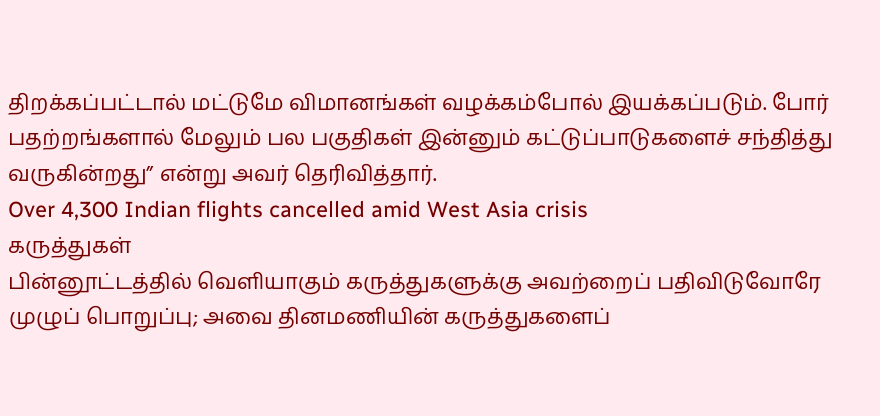திறக்கப்பட்டால் மட்டுமே விமானங்கள் வழக்கம்போல் இயக்கப்படும். போர் பதற்றங்களால் மேலும் பல பகுதிகள் இன்னும் கட்டுப்பாடுகளைச் சந்தித்து வருகின்றது” என்று அவர் தெரிவித்தார்.
Over 4,300 Indian flights cancelled amid West Asia crisis
கருத்துகள்
பின்னூட்டத்தில் வெளியாகும் கருத்துகளுக்கு அவற்றைப் பதிவிடுவோரே முழுப் பொறுப்பு; அவை தினமணியின் கருத்துகளைப்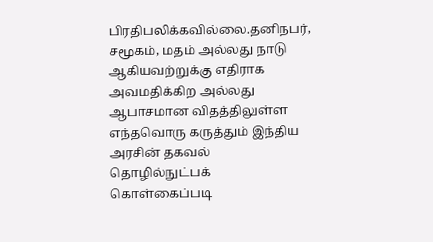பிரதிபலிக்கவில்லை.தனிநபர், சமூகம், மதம் அல்லது நாடு ஆகியவற்றுக்கு எதிராக அவமதிக்கிற அல்லது ஆபாசமான விதத்திலுள்ள எந்தவொரு கருத்தும் இந்திய அரசின் தகவல் தொழில்நுட்பக் கொள்கைப்படி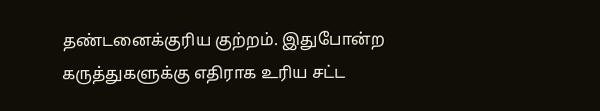தண்டனைக்குரிய குற்றம். இதுபோன்ற கருத்துகளுக்கு எதிராக உரிய சட்ட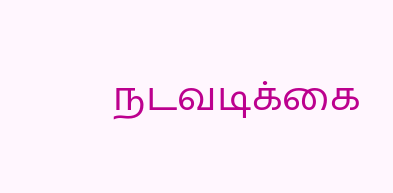நடவடிக்கை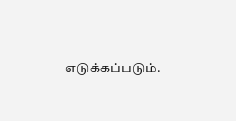எடுக்கப்படும்.